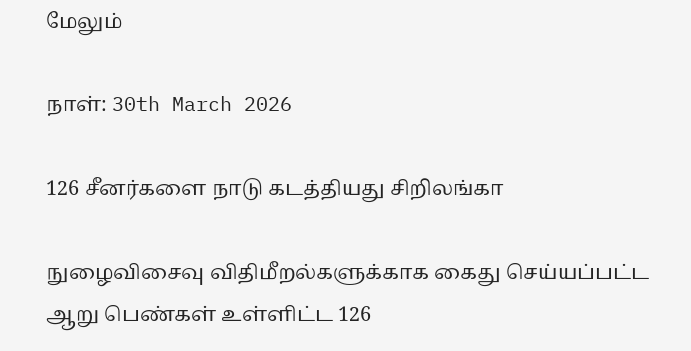மேலும்

நாள்: 30th March 2026

126 சீனர்களை நாடு கடத்தியது சிறிலங்கா

நுழைவிசைவு விதிமீறல்களுக்காக கைது செய்யப்பட்ட ஆறு பெண்கள் உள்ளிட்ட 126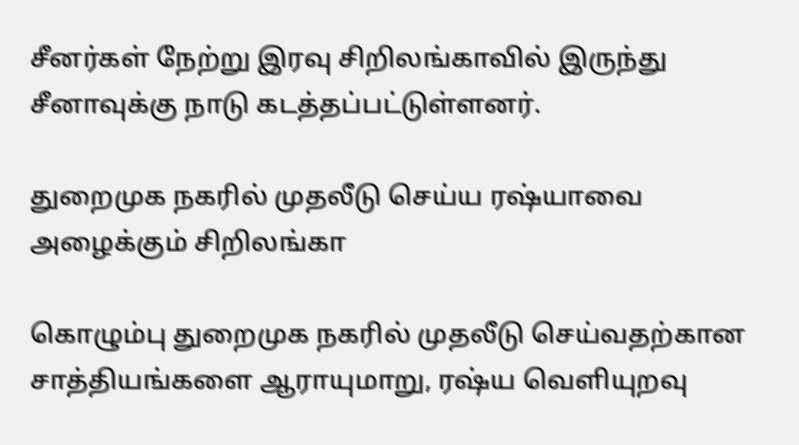சீனர்கள் நேற்று இரவு சிறிலங்காவில் இருந்து  சீனாவுக்கு நாடு கடத்தப்பட்டுள்ளனர்.

துறைமுக நகரில் முதலீடு செய்ய ரஷ்யாவை அழைக்கும் சிறிலங்கா

கொழும்பு துறைமுக நகரில் முதலீடு செய்வதற்கான சாத்தியங்களை ஆராயுமாறு, ரஷ்ய வெளியுறவு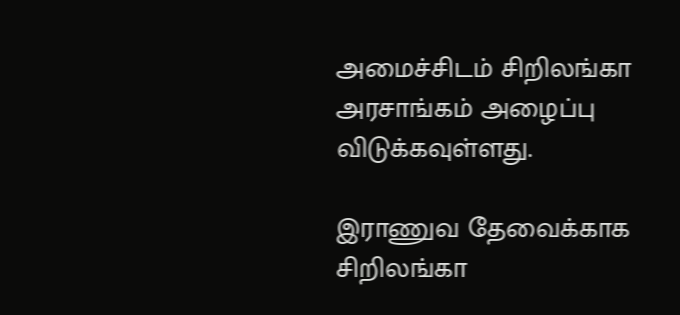அமைச்சிடம் சிறிலங்கா அரசாங்கம் அழைப்பு விடுக்கவுள்ளது.

இராணுவ தேவைக்காக சிறிலங்கா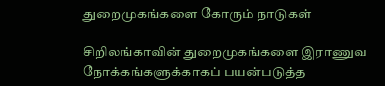துறைமுகங்களை கோரும் நாடுகள்

சிறிலங்காவின் துறைமுகங்களை இராணுவ நோக்கங்களுக்காகப் பயன்படுத்த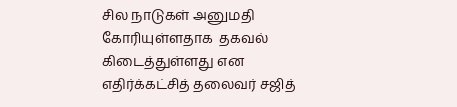சில நாடுகள் அனுமதி கோரியுள்ளதாக  தகவல் கிடைத்துள்ளது என எதிர்க்கட்சித் தலைவர் சஜித்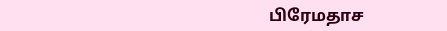பிரேமதாச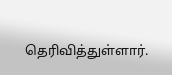தெரிவித்துள்ளார்.